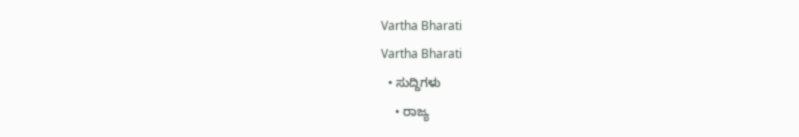Vartha Bharati
Vartha Bharati
  • ಸುದ್ದಿಗಳು
    • ರಾಜ್ಯ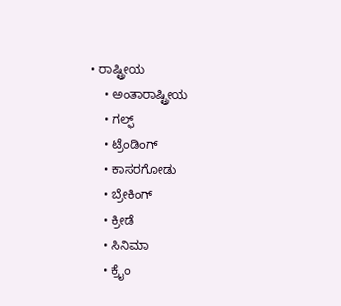• ರಾಷ್ಟ್ರೀಯ
    • ಅಂತಾರಾಷ್ಟ್ರೀಯ
    • ಗಲ್ಫ್
    • ಟ್ರೆಂಡಿಂಗ್
    • ಕಾಸರಗೋಡು
    • ಬ್ರೇಕಿಂಗ್
    • ಕ್ರೀಡೆ
    • ಸಿನಿಮಾ
    • ಕ್ರೈಂ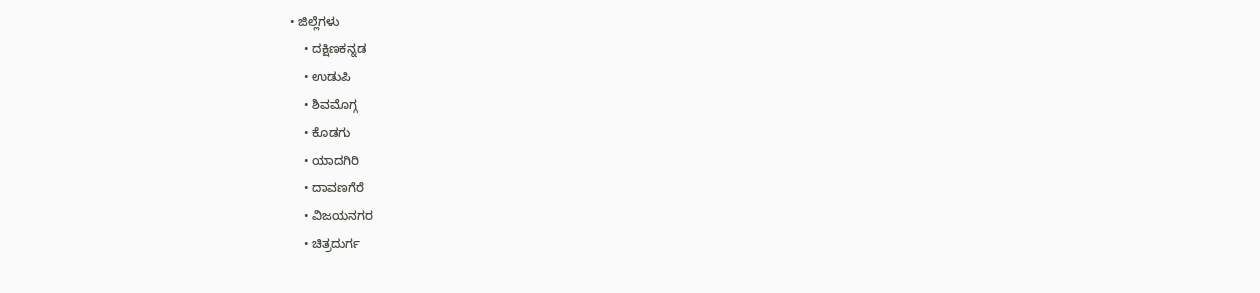• ಜಿಲ್ಲೆಗಳು
    • ದಕ್ಷಿಣಕನ್ನಡ
    • ಉಡುಪಿ
    • ಶಿವಮೊಗ್ಗ
    • ಕೊಡಗು
    • ಯಾದಗಿರಿ
    • ದಾವಣಗೆರೆ
    • ವಿಜಯನಗರ
    • ಚಿತ್ರದುರ್ಗ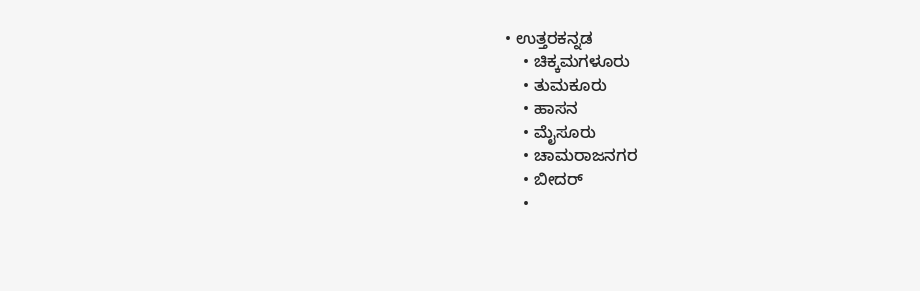• ಉತ್ತರಕನ್ನಡ
    • ಚಿಕ್ಕಮಗಳೂರು
    • ತುಮಕೂರು
    • ಹಾಸನ
    • ಮೈಸೂರು
    • ಚಾಮರಾಜನಗರ
    • ಬೀದರ್‌
    •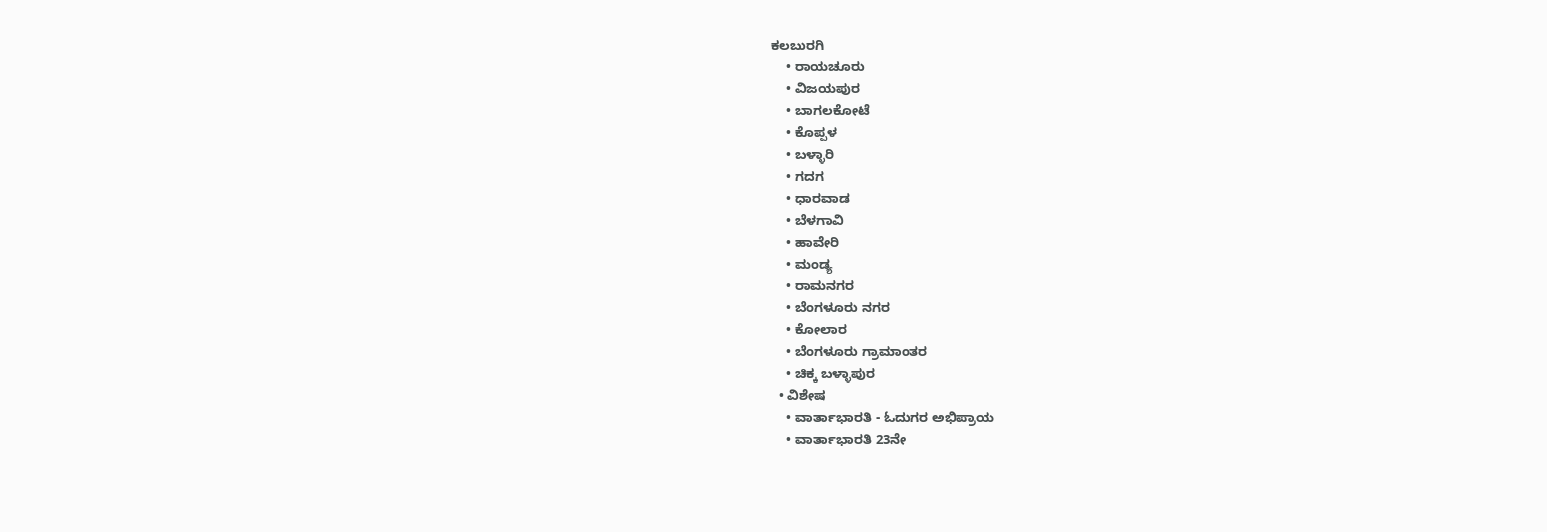ಕಲಬುರಗಿ
    • ರಾಯಚೂರು
    • ವಿಜಯಪುರ
    • ಬಾಗಲಕೋಟೆ
    • ಕೊಪ್ಪಳ
    • ಬಳ್ಳಾರಿ
    • ಗದಗ
    • ಧಾರವಾಡ‌
    • ಬೆಳಗಾವಿ
    • ಹಾವೇರಿ
    • ಮಂಡ್ಯ
    • ರಾಮನಗರ
    • ಬೆಂಗಳೂರು ನಗರ
    • ಕೋಲಾರ
    • ಬೆಂಗಳೂರು ಗ್ರಾಮಾಂತರ
    • ಚಿಕ್ಕ ಬಳ್ಳಾಪುರ
  • ವಿಶೇಷ
    • ವಾರ್ತಾಭಾರತಿ - ಓದುಗರ ಅಭಿಪ್ರಾಯ
    • ವಾರ್ತಾಭಾರತಿ 23ನೇ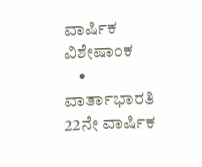ವಾರ್ಷಿಕ ವಿಶೇಷಾಂಕ
    • ವಾರ್ತಾಭಾರತಿ 22ನೇ ವಾರ್ಷಿಕ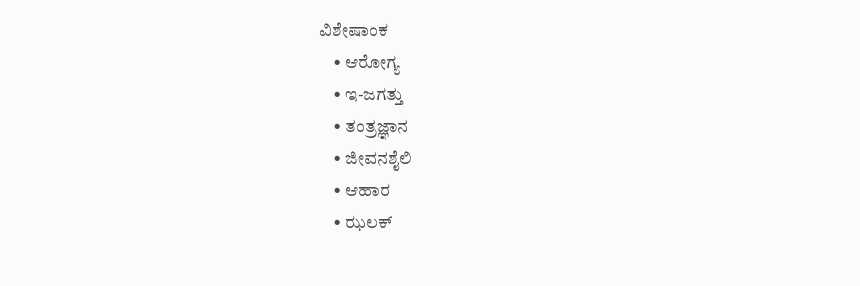ವಿಶೇಷಾಂಕ
    • ಆರೋಗ್ಯ
    • ಇ-ಜಗತ್ತು
    • ತಂತ್ರಜ್ಞಾನ
    • ಜೀವನಶೈಲಿ
    • ಆಹಾರ
    • ಝಲಕ್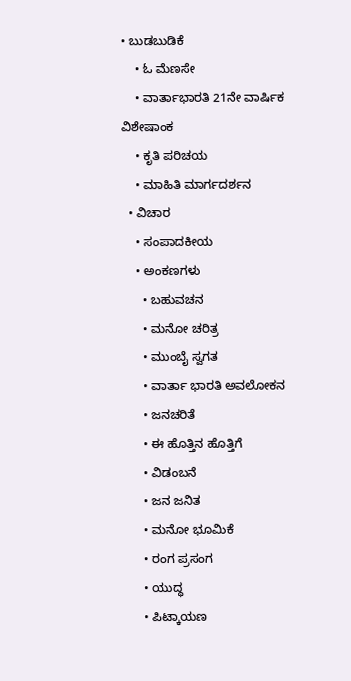• ಬುಡಬುಡಿಕೆ
    • ಓ ಮೆಣಸೇ
    • ವಾರ್ತಾಭಾರತಿ 21ನೇ ವಾರ್ಷಿಕ ವಿಶೇಷಾಂಕ
    • ಕೃತಿ ಪರಿಚಯ
    • ಮಾಹಿತಿ ಮಾರ್ಗದರ್ಶನ
  • ವಿಚಾರ
    • ಸಂಪಾದಕೀಯ
    • ಅಂಕಣಗಳು
      • ಬಹುವಚನ
      • ಮನೋ ಚರಿತ್ರ
      • ಮುಂಬೈ ಸ್ವಗತ
      • ವಾರ್ತಾ ಭಾರತಿ ಅವಲೋಕನ
      • ಜನಚರಿತೆ
      • ಈ ಹೊತ್ತಿನ ಹೊತ್ತಿಗೆ
      • ವಿಡಂಬನೆ
      • ಜನ ಜನಿತ
      • ಮನೋ ಭೂಮಿಕೆ
      • ರಂಗ ಪ್ರಸಂಗ
      • ಯುದ್ಧ
      • ಪಿಟ್ಕಾಯಣ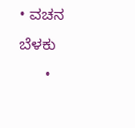• ವಚನ ಬೆಳಕು
      •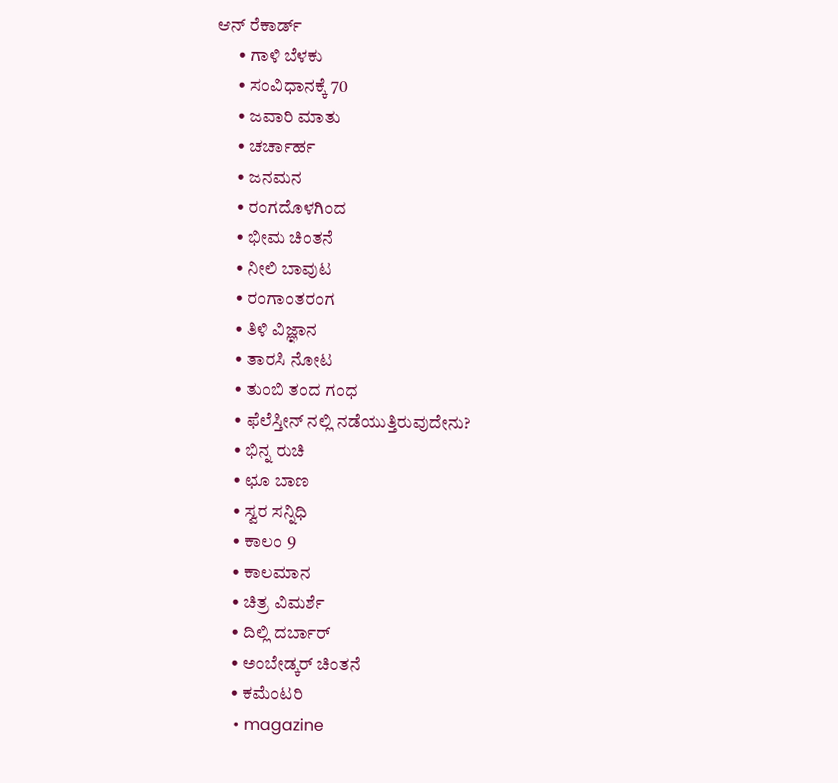ಆನ್ ರೆಕಾರ್ಡ್
      • ಗಾಳಿ ಬೆಳಕು
      • ಸಂವಿಧಾನಕ್ಕೆ 70
      • ಜವಾರಿ ಮಾತು
      • ಚರ್ಚಾರ್ಹ
      • ಜನಮನ
      • ರಂಗದೊಳಗಿಂದ
      • ಭೀಮ ಚಿಂತನೆ
      • ನೀಲಿ ಬಾವುಟ
      • ರಂಗಾಂತರಂಗ
      • ತಿಳಿ ವಿಜ್ಞಾನ
      • ತಾರಸಿ ನೋಟ
      • ತುಂಬಿ ತಂದ ಗಂಧ
      • ಫೆಲೆಸ್ತೀನ್ ‌ನಲ್ಲಿ ನಡೆಯುತ್ತಿರುವುದೇನು?
      • ಭಿನ್ನ ರುಚಿ
      • ಛೂ ಬಾಣ
      • ಸ್ವರ ಸನ್ನಿಧಿ
      • ಕಾಲಂ 9
      • ಕಾಲಮಾನ
      • ಚಿತ್ರ ವಿಮರ್ಶೆ
      • ದಿಲ್ಲಿ ದರ್ಬಾರ್
      • ಅಂಬೇಡ್ಕರ್ ಚಿಂತನೆ
      • ಕಮೆಂಟರಿ
      • magazine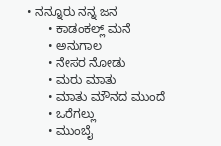• ನನ್ನೂರು ನನ್ನ ಜನ
      • ಕಾಡಂಕಲ್ಲ್ ಮನೆ
      • ಅನುಗಾಲ
      • ನೇಸರ ನೋಡು
      • ಮರು ಮಾತು
      • ಮಾತು ಮೌನದ ಮುಂದೆ
      • ಒರೆಗಲ್ಲು
      • ಮುಂಬೈ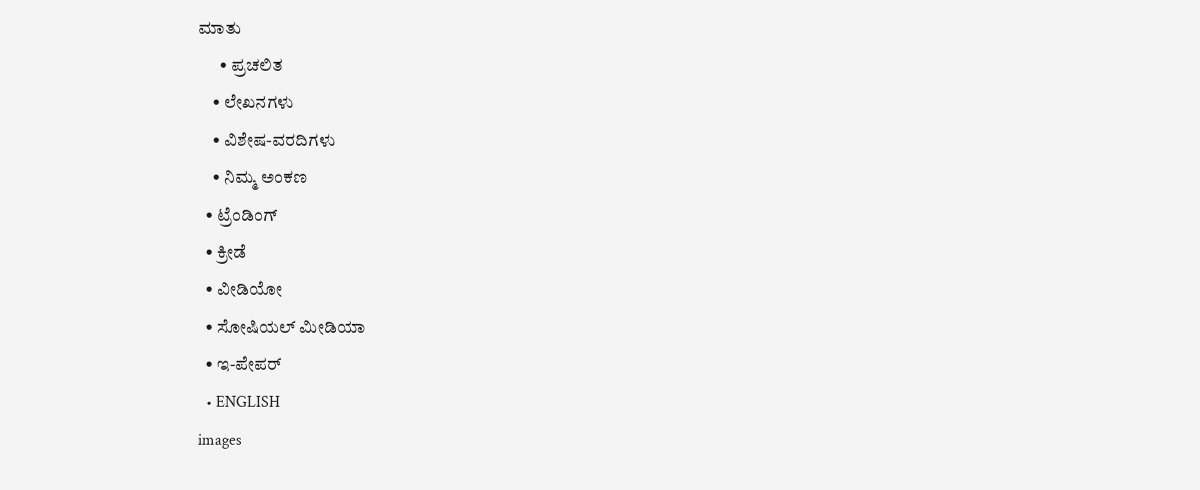ಮಾತು
      • ಪ್ರಚಲಿತ
    • ಲೇಖನಗಳು
    • ವಿಶೇಷ-ವರದಿಗಳು
    • ನಿಮ್ಮ ಅಂಕಣ
  • ಟ್ರೆಂಡಿಂಗ್
  • ಕ್ರೀಡೆ
  • ವೀಡಿಯೋ
  • ಸೋಷಿಯಲ್ ಮೀಡಿಯಾ
  • ಇ-ಪೇಪರ್
  • ENGLISH
images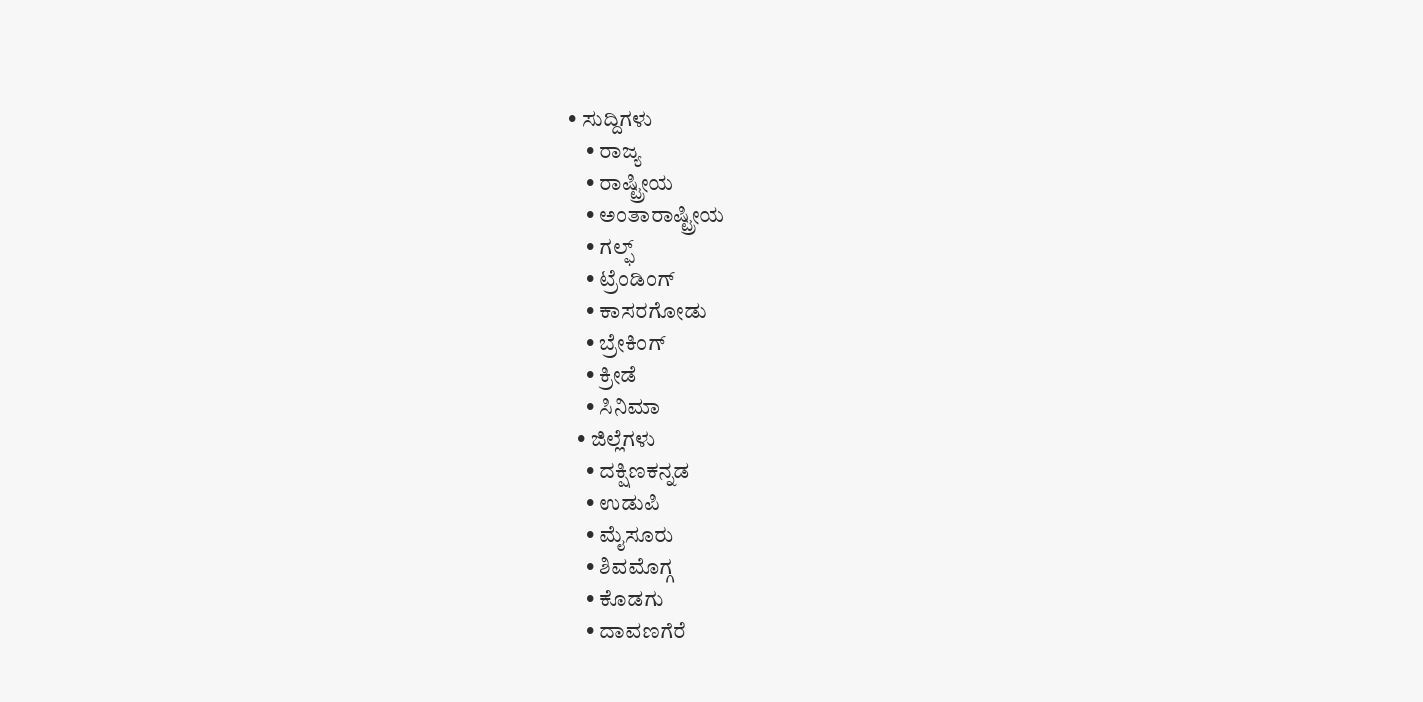• ಸುದ್ದಿಗಳು
    • ರಾಜ್ಯ
    • ರಾಷ್ಟ್ರೀಯ
    • ಅಂತಾರಾಷ್ಟ್ರೀಯ
    • ಗಲ್ಫ್
    • ಟ್ರೆಂಡಿಂಗ್
    • ಕಾಸರಗೋಡು
    • ಬ್ರೇಕಿಂಗ್
    • ಕ್ರೀಡೆ
    • ಸಿನಿಮಾ
  • ಜಿಲ್ಲೆಗಳು
    • ದಕ್ಷಿಣಕನ್ನಡ
    • ಉಡುಪಿ
    • ಮೈಸೂರು
    • ಶಿವಮೊಗ್ಗ
    • ಕೊಡಗು
    • ದಾವಣಗೆರೆ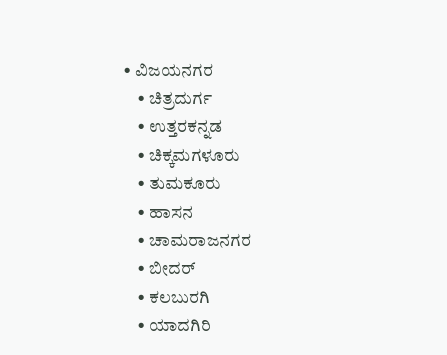• ವಿಜಯನಗರ
    • ಚಿತ್ರದುರ್ಗ
    • ಉತ್ತರಕನ್ನಡ
    • ಚಿಕ್ಕಮಗಳೂರು
    • ತುಮಕೂರು
    • ಹಾಸನ
    • ಚಾಮರಾಜನಗರ
    • ಬೀದರ್‌
    • ಕಲಬುರಗಿ
    • ಯಾದಗಿರಿ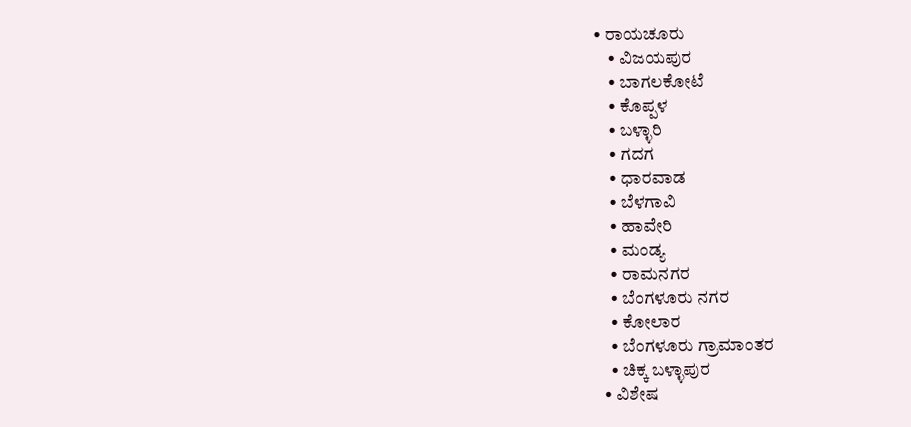• ರಾಯಚೂರು
    • ವಿಜಯಪುರ
    • ಬಾಗಲಕೋಟೆ
    • ಕೊಪ್ಪಳ
    • ಬಳ್ಳಾರಿ
    • ಗದಗ
    • ಧಾರವಾಡ
    • ಬೆಳಗಾವಿ
    • ಹಾವೇರಿ
    • ಮಂಡ್ಯ
    • ರಾಮನಗರ
    • ಬೆಂಗಳೂರು ನಗರ
    • ಕೋಲಾರ
    • ಬೆಂಗಳೂರು ಗ್ರಾಮಾಂತರ
    • ಚಿಕ್ಕ ಬಳ್ಳಾಪುರ
  • ವಿಶೇಷ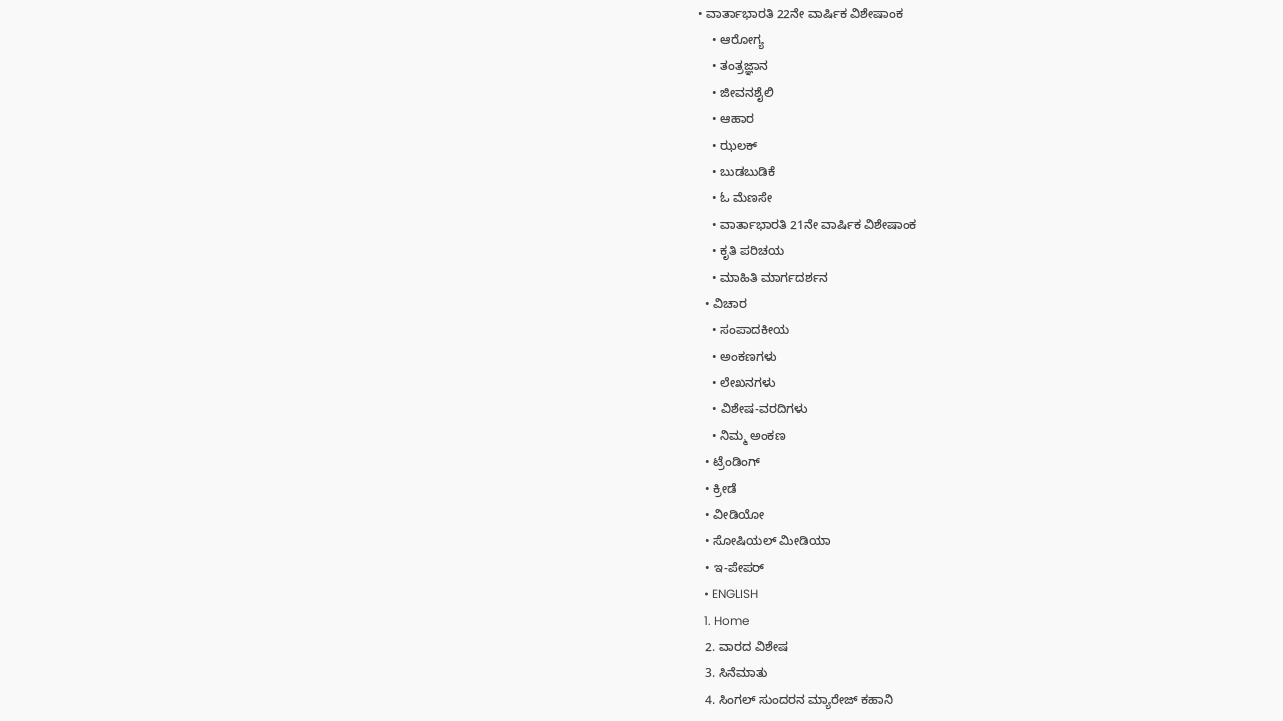• ವಾರ್ತಾಭಾರತಿ 22ನೇ ವಾರ್ಷಿಕ ವಿಶೇಷಾಂಕ
    • ಆರೋಗ್ಯ
    • ತಂತ್ರಜ್ಞಾನ
    • ಜೀವನಶೈಲಿ
    • ಆಹಾರ
    • ಝಲಕ್
    • ಬುಡಬುಡಿಕೆ
    • ಓ ಮೆಣಸೇ
    • ವಾರ್ತಾಭಾರತಿ 21ನೇ ವಾರ್ಷಿಕ ವಿಶೇಷಾಂಕ
    • ಕೃತಿ ಪರಿಚಯ
    • ಮಾಹಿತಿ ಮಾರ್ಗದರ್ಶನ
  • ವಿಚಾರ
    • ಸಂಪಾದಕೀಯ
    • ಅಂಕಣಗಳು
    • ಲೇಖನಗಳು
    • ವಿಶೇಷ-ವರದಿಗಳು
    • ನಿಮ್ಮ ಅಂಕಣ
  • ಟ್ರೆಂಡಿಂಗ್
  • ಕ್ರೀಡೆ
  • ವೀಡಿಯೋ
  • ಸೋಷಿಯಲ್ ಮೀಡಿಯಾ
  • ಇ-ಪೇಪರ್
  • ENGLISH
  1. Home
  2. ವಾರದ ವಿಶೇಷ
  3. ಸಿನೆಮಾತು
  4. ಸಿಂಗಲ್ ಸುಂದರನ ಮ್ಯಾರೇಜ್ ಕಹಾನಿ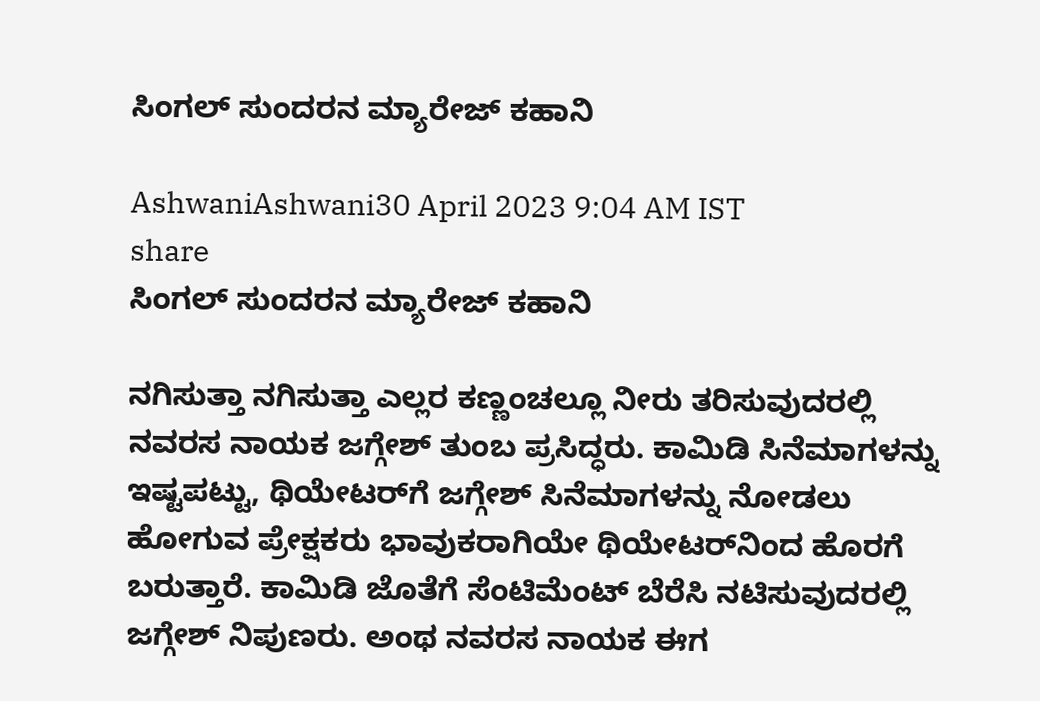ಸಿಂಗಲ್ ಸುಂದರನ ಮ್ಯಾರೇಜ್ ಕಹಾನಿ

AshwaniAshwani30 April 2023 9:04 AM IST
share
ಸಿಂಗಲ್ ಸುಂದರನ ಮ್ಯಾರೇಜ್ ಕಹಾನಿ

ನಗಿಸುತ್ತಾ ನಗಿಸುತ್ತಾ ಎಲ್ಲರ ಕಣ್ಣಂಚಲ್ಲೂ ನೀರು ತರಿಸುವುದರಲ್ಲಿ ನವರಸ ನಾಯಕ ಜಗ್ಗೇಶ್ ತುಂಬ ಪ್ರಸಿದ್ಧರು. ಕಾಮಿಡಿ ಸಿನೆಮಾಗಳನ್ನು ಇಷ್ಟಪಟ್ಟು, ಥಿಯೇಟರ್‌ಗೆ ಜಗ್ಗೇಶ್ ಸಿನೆಮಾಗಳನ್ನು ನೋಡಲು ಹೋಗುವ ಪ್ರೇಕ್ಷಕರು ಭಾವುಕರಾಗಿಯೇ ಥಿಯೇಟರ್‌ನಿಂದ ಹೊರಗೆ ಬರುತ್ತಾರೆ. ಕಾಮಿಡಿ ಜೊತೆಗೆ ಸೆಂಟಿಮೆಂಟ್ ಬೆರೆಸಿ ನಟಿಸುವುದರಲ್ಲಿ ಜಗ್ಗೇಶ್ ನಿಪುಣರು. ಅಂಥ ನವರಸ ನಾಯಕ ಈಗ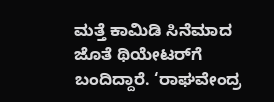ಮತ್ತೆ ಕಾಮಿಡಿ ಸಿನೆಮಾದ ಜೊತೆ ಥಿಯೇಟರ್‌ಗೆ ಬಂದಿದ್ದಾರೆ. ‘ರಾಘವೇಂದ್ರ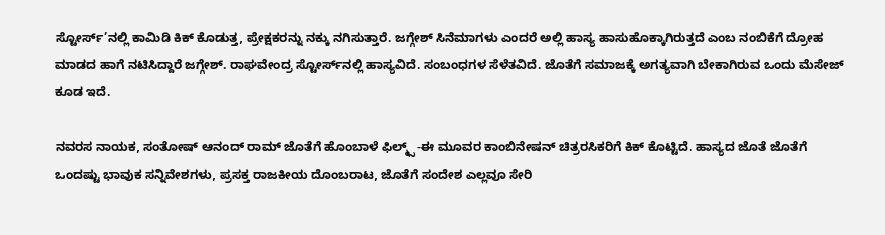ಸ್ಟೋರ್ಸ್’ನಲ್ಲಿ ಕಾಮಿಡಿ ಕಿಕ್ ಕೊಡುತ್ತ, ಪ್ರೇಕ್ಷಕರನ್ನು ನಕ್ಕು ನಗಿಸುತ್ತಾರೆ. ಜಗ್ಗೇಶ್ ಸಿನೆಮಾಗಳು ಎಂದರೆ ಅಲ್ಲಿ ಹಾಸ್ಯ ಹಾಸುಹೊಕ್ಕಾಗಿರುತ್ತದೆ ಎಂಬ ನಂಬಿಕೆಗೆ ದ್ರೋಹ ಮಾಡದ ಹಾಗೆ ನಟಿಸಿದ್ದಾರೆ ಜಗ್ಗೇಶ್. ರಾಘವೇಂದ್ರ ಸ್ಟೋರ್ಸ್‌ನಲ್ಲಿ ಹಾಸ್ಯವಿದೆ. ಸಂಬಂಧಗಳ ಸೆಳೆತವಿದೆ. ಜೊತೆಗೆ ಸಮಾಜಕ್ಕೆ ಅಗತ್ಯವಾಗಿ ಬೇಕಾಗಿರುವ ಒಂದು ಮೆಸೇಜ್ ಕೂಡ ಇದೆ.

ನವರಸ ನಾಯಕ, ಸಂತೋಷ್ ಆನಂದ್ ರಾಮ್ ಜೊತೆಗೆ ಹೊಂಬಾಳೆ ಫಿಲ್ಮ್ಸ್ -ಈ ಮೂವರ ಕಾಂಬಿನೇಷನ್ ಚಿತ್ರರಸಿಕರಿಗೆ ಕಿಕ್ ಕೊಟ್ಟಿದೆ. ಹಾಸ್ಯದ ಜೊತೆ ಜೊತೆಗೆ ಒಂದಷ್ಟು ಭಾವುಕ ಸನ್ನಿವೇಶಗಳು, ಪ್ರಸಕ್ತ ರಾಜಕೀಯ ದೊಂಬರಾಟ, ಜೊತೆಗೆ ಸಂದೇಶ ಎಲ್ಲವೂ ಸೇರಿ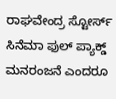ರಾಘವೇಂದ್ರ ಸ್ಟೋರ್ಸ್ ಸಿನೆಮಾ ಫುಲ್ ಪ್ಯಾಕ್ಡ್ ಮನರಂಜನೆ ಎಂದರೂ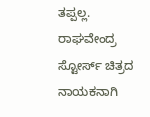ತಪ್ಪಲ್ಲ. ರಾಘವೇಂದ್ರ ಸ್ಟೋರ್ಸ್ ಚಿತ್ರದ ನಾಯಕನಾಗಿ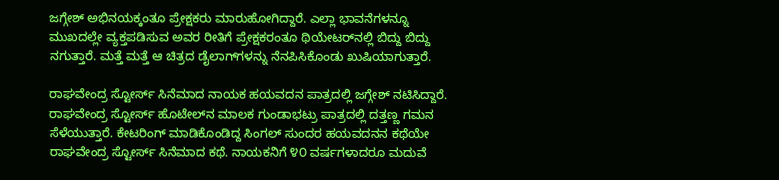ಜಗ್ಗೇಶ್ ಅಭಿನಯಕ್ಕಂತೂ ಪ್ರೇಕ್ಷಕರು ಮಾರುಹೋಗಿದ್ದಾರೆ. ಎಲ್ಲಾ ಭಾವನೆಗಳನ್ನೂ ಮುಖದಲ್ಲೇ ವ್ಯಕ್ತಪಡಿಸುವ ಅವರ ರೀತಿಗೆ ಪ್ರೇಕ್ಷಕರಂತೂ ಥಿಯೇಟರ್‌ನಲ್ಲಿ ಬಿದ್ದು ಬಿದ್ದು ನಗುತ್ತಾರೆ. ಮತ್ತೆ ಮತ್ತೆ ಆ ಚಿತ್ರದ ಡೈಲಾಗ್‌ಗಳನ್ನು ನೆನಪಿಸಿಕೊಂಡು ಖುಷಿಯಾಗುತ್ತಾರೆ.

ರಾಘವೇಂದ್ರ ಸ್ಟೋರ್ಸ್ ಸಿನೆಮಾದ ನಾಯಕ ಹಯವದನ ಪಾತ್ರದಲ್ಲಿ ಜಗ್ಗೇಶ್ ನಟಿಸಿದ್ದಾರೆ. ರಾಘವೇಂದ್ರ ಸ್ಟೋರ್ಸ್ ಹೊಟೇಲ್‌ನ ಮಾಲಕ ಗುಂಡಾಭಟ್ರು ಪಾತ್ರದಲ್ಲಿ ದತ್ತಣ್ಣ ಗಮನ ಸೆಳೆಯುತ್ತಾರೆ. ಕೇಟರಿಂಗ್ ಮಾಡಿಕೊಂಡಿದ್ದ ಸಿಂಗಲ್ ಸುಂದರ ಹಯವದನನ ಕಥೆಯೇ ರಾಘವೇಂದ್ರ ಸ್ಟೋರ್ಸ್ ಸಿನೆಮಾದ ಕಥೆ. ನಾಯಕನಿಗೆ ೪೦ ವರ್ಷಗಳಾದರೂ ಮದುವೆ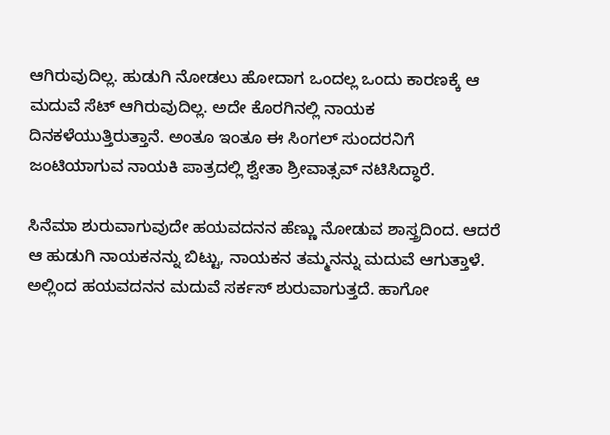ಆಗಿರುವುದಿಲ್ಲ. ಹುಡುಗಿ ನೋಡಲು ಹೋದಾಗ ಒಂದಲ್ಲ ಒಂದು ಕಾರಣಕ್ಕೆ ಆ ಮದುವೆ ಸೆಟ್ ಆಗಿರುವುದಿಲ್ಲ. ಅದೇ ಕೊರಗಿನಲ್ಲಿ ನಾಯಕ ದಿನಕಳೆಯುತ್ತಿರುತ್ತಾನೆ. ಅಂತೂ ಇಂತೂ ಈ ಸಿಂಗಲ್ ಸುಂದರನಿಗೆ ಜಂಟಿಯಾಗುವ ನಾಯಕಿ ಪಾತ್ರದಲ್ಲಿ ಶ್ವೇತಾ ಶ್ರೀವಾತ್ಸವ್ ನಟಿಸಿದ್ಧಾರೆ.

ಸಿನೆಮಾ ಶುರುವಾಗುವುದೇ ಹಯವದನನ ಹೆಣ್ಣು ನೋಡುವ ಶಾಸ್ತ್ರದಿಂದ. ಆದರೆ ಆ ಹುಡುಗಿ ನಾಯಕನನ್ನು ಬಿಟ್ಟು, ನಾಯಕನ ತಮ್ಮನನ್ನು ಮದುವೆ ಆಗುತ್ತಾಳೆ. ಅಲ್ಲಿಂದ ಹಯವದನನ ಮದುವೆ ಸರ್ಕಸ್ ಶುರುವಾಗುತ್ತದೆ. ಹಾಗೋ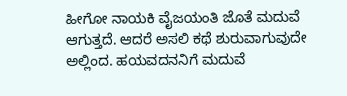ಹೀಗೋ ನಾಯಕಿ ವೈಜಯಂತಿ ಜೊತೆ ಮದುವೆ ಆಗುತ್ತದೆ. ಆದರೆ ಅಸಲಿ ಕಥೆ ಶುರುವಾಗುವುದೇ ಅಲ್ಲಿಂದ. ಹಯವದನನಿಗೆ ಮದುವೆ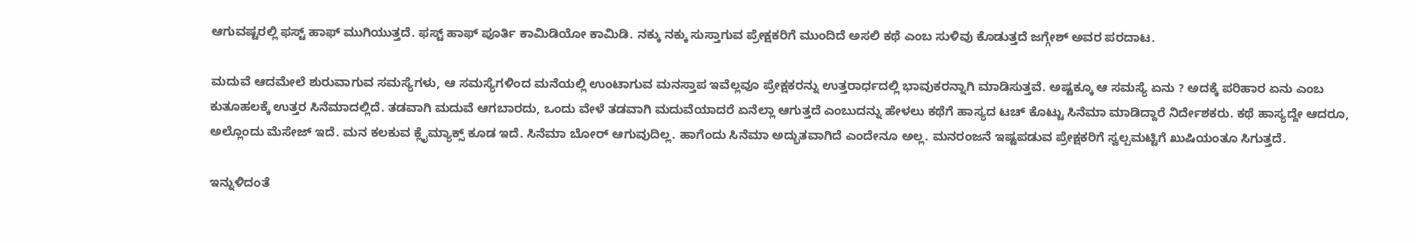ಆಗುವಷ್ಟರಲ್ಲಿ ಫಸ್ಟ್ ಹಾಫ್ ಮುಗಿಯುತ್ತದೆ. ಫಸ್ಟ್ ಹಾಫ್ ಪೂರ್ತಿ ಕಾಮಿಡಿಯೋ ಕಾಮಿಡಿ. ನಕ್ಕು ನಕ್ಕು ಸುಸ್ತಾಗುವ ಪ್ರೇಕ್ಷಕರಿಗೆ ಮುಂದಿದೆ ಅಸಲಿ ಕಥೆ ಎಂಬ ಸುಳಿವು ಕೊಡುತ್ತದೆ ಜಗ್ಗೇಶ್ ಅವರ ಪರದಾಟ.

ಮದುವೆ ಆದಮೇಲೆ ಶುರುವಾಗುವ ಸಮಸ್ಯೆಗಳು, ಆ ಸಮಸ್ಯೆಗಳಿಂದ ಮನೆಯಲ್ಲಿ ಉಂಟಾಗುವ ಮನಸ್ತಾಪ ಇವೆಲ್ಲವೂ ಪ್ರೇಕ್ಷಕರನ್ನು ಉತ್ತರಾರ್ಧದಲ್ಲಿ ಭಾವುಕರನ್ನಾಗಿ ಮಾಡಿಸುತ್ತವೆ. ಅಷ್ಟಕ್ಕೂ ಆ ಸಮಸ್ಯೆ ಏನು ? ಅದಕ್ಕೆ ಪರಿಹಾರ ಏನು ಎಂಬ ಕುತೂಹಲಕ್ಕೆ ಉತ್ತರ ಸಿನೆಮಾದಲ್ಲಿದೆ. ತಡವಾಗಿ ಮದುವೆ ಆಗಬಾರದು, ಒಂದು ವೇಳೆ ತಡವಾಗಿ ಮದುವೆಯಾದರೆ ಏನೆಲ್ಲಾ ಆಗುತ್ತದೆ ಎಂಬುದನ್ನು ಹೇಳಲು ಕಥೆಗೆ ಹಾಸ್ಯದ ಟಚ್ ಕೊಟ್ಟು ಸಿನೆಮಾ ಮಾಡಿದ್ದಾರೆ ನಿರ್ದೇಶಕರು. ಕಥೆ ಹಾಸ್ಯದ್ದೇ ಆದರೂ, ಅಲ್ಲೊಂದು ಮೆಸೇಜ್ ಇದೆ. ಮನ ಕಲಕುವ ಕ್ಲೈಮ್ಯಾಕ್ಸ್ ಕೂಡ ಇದೆ. ಸಿನೆಮಾ ಬೋರ್ ಆಗುವುದಿಲ್ಲ. ಹಾಗೆಂದು ಸಿನೆಮಾ ಅದ್ಭುತವಾಗಿದೆ ಎಂದೇನೂ ಅಲ್ಲ. ಮನರಂಜನೆ ಇಷ್ಟಪಡುವ ಪ್ರೇಕ್ಷಕರಿಗೆ ಸ್ವಲ್ಪಮಟ್ಟಿಗೆ ಖುಷಿಯಂತೂ ಸಿಗುತ್ತದೆ.

ಇನ್ನುಳಿದಂತೆ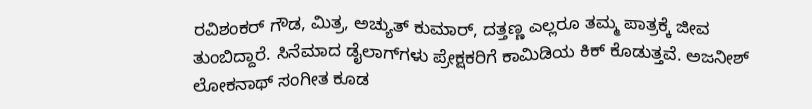ರವಿಶಂಕರ್ ಗೌಡ, ಮಿತ್ರ, ಅಚ್ಯುತ್ ಕುಮಾರ್, ದತ್ತಣ್ಣ ಎಲ್ಲರೂ ತಮ್ಮ ಪಾತ್ರಕ್ಕೆ ಜೀವ ತುಂಬಿದ್ದಾರೆ. ಸಿನೆಮಾದ ಡೈಲಾಗ್‌ಗಳು ಪ್ರೇಕ್ಷಕರಿಗೆ ಕಾಮಿಡಿಯ ಕಿಕ್ ಕೊಡುತ್ತವೆ. ಅಜನೀಶ್ ಲೋಕನಾಥ್ ಸಂಗೀತ ಕೂಡ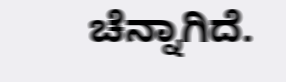ಚೆನ್ನಾಗಿದೆ.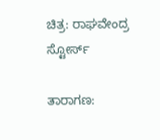ಚಿತ್ರ: ರಾಘವೇಂದ್ರ ಸ್ಟೋರ್ಸ್

ತಾರಾಗಣ: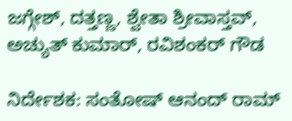ಜಗ್ಗೇಶ್, ದತ್ತಣ್ಣ, ಶ್ವೇತಾ ಶ್ರೀವಾಸ್ತವ್, ಅಚ್ಯುತ್ ಕುಮಾರ್, ರವಿಶಂಕರ್ ಗೌಡ

ನಿರ್ದೇಶಕ: ಸಂತೋಷ್ ಆನಂದ್ ರಾಮ್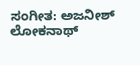ಸಂಗೀತ: ಅಜನೀಶ್ ಲೋಕನಾಥ್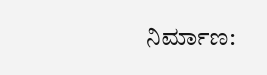ನಿರ್ಮಾಣ: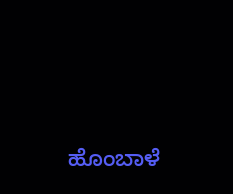ಹೊಂಬಾಳೆ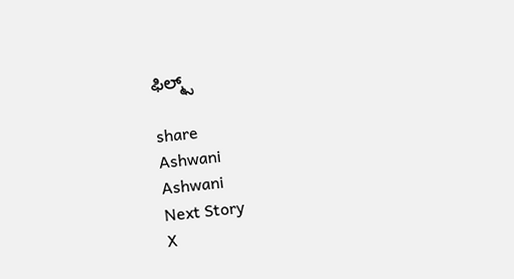ಫಿಲ್ಮ್ಸ್

share
Ashwani
Ashwani
Next Story
X